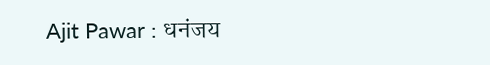Ajit Pawar : धनंजय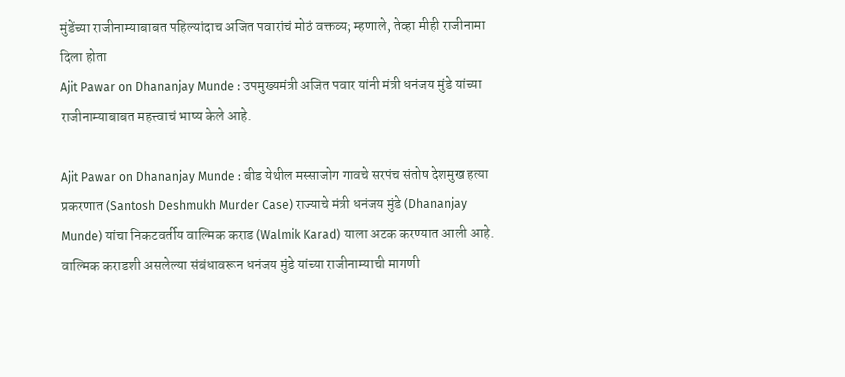मुंडेंच्या राजीनाम्याबाबत पहिल्यांदाच अजित पवारांचं मोठं वक्तव्य; म्हणाले, तेव्हा मीही राजीनामा दिला होता
Ajit Pawar on Dhananjay Munde : उपमुख्यमंत्री अजित पवार यांनी मंत्री धनंजय मुंडे यांच्या राजीनाम्याबाबत महत्त्वाचं भाष्य केले आहे.

Ajit Pawar on Dhananjay Munde : बीड येथील मस्साजोग गावचे सरपंच संतोष देशमुख हत्या प्रकरणात (Santosh Deshmukh Murder Case) राज्याचे मंत्री धनंजय मुंडे (Dhananjay Munde) यांचा निकटवर्तीय वाल्मिक कराड (Walmik Karad) याला अटक करण्यात आली आहे. वाल्मिक कराडशी असलेल्या संबंधावरून धनंजय मुंडे यांच्या राजीनाम्याची मागणी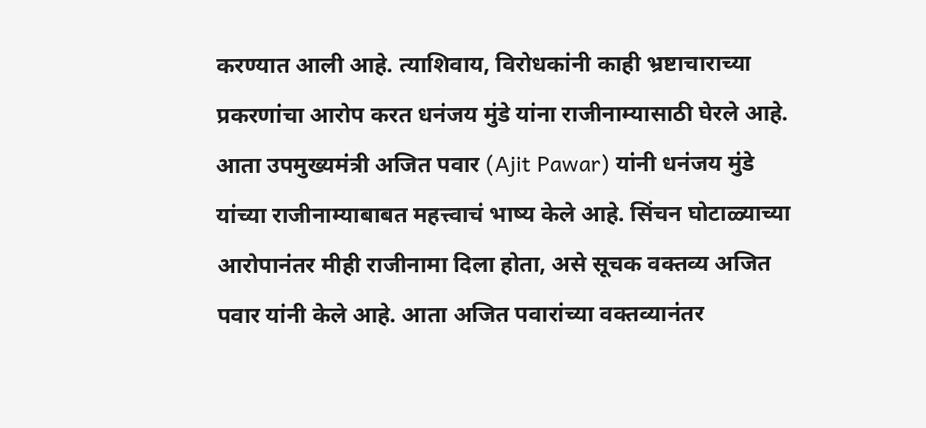करण्यात आली आहे. त्याशिवाय, विरोधकांनी काही भ्रष्टाचाराच्या प्रकरणांचा आरोप करत धनंजय मुंडे यांना राजीनाम्यासाठी घेरले आहे. आता उपमुख्यमंत्री अजित पवार (Ajit Pawar) यांनी धनंजय मुंडे यांच्या राजीनाम्याबाबत महत्त्वाचं भाष्य केले आहे. सिंचन घोटाळ्याच्या आरोपानंतर मीही राजीनामा दिला होता, असे सूचक वक्तव्य अजित पवार यांनी केले आहे. आता अजित पवारांच्या वक्तव्यानंतर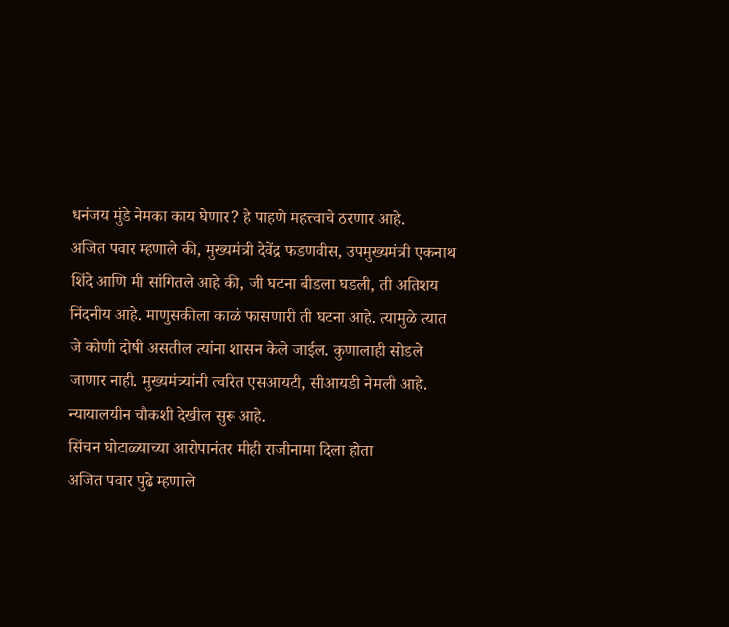धनंजय मुंडे नेमका काय घेणार? हे पाहणे महत्त्वाचे ठरणार आहे.
अजित पवार म्हणाले की, मुख्यमंत्री देवेंद्र फडणवीस, उपमुख्यमंत्री एकनाथ शिंदे आणि मी सांगितले आहे की, जी घटना बीडला घडली, ती अतिशय निंदनीय आहे. माणुसकीला काळं फासणारी ती घटना आहे. त्यामुळे त्यात जे कोणी दोषी असतील त्यांना शासन केले जाईल. कुणालाही सोडले जाणार नाही. मुख्यमंत्र्यांनी त्वरित एसआयटी, सीआयडी नेमली आहे. न्यायालयीन चौकशी देखील सुरू आहे.
सिंचन घोटाळ्याच्या आरोपानंतर मीही राजीनामा दिला होता
अजित पवार पुढे म्हणाले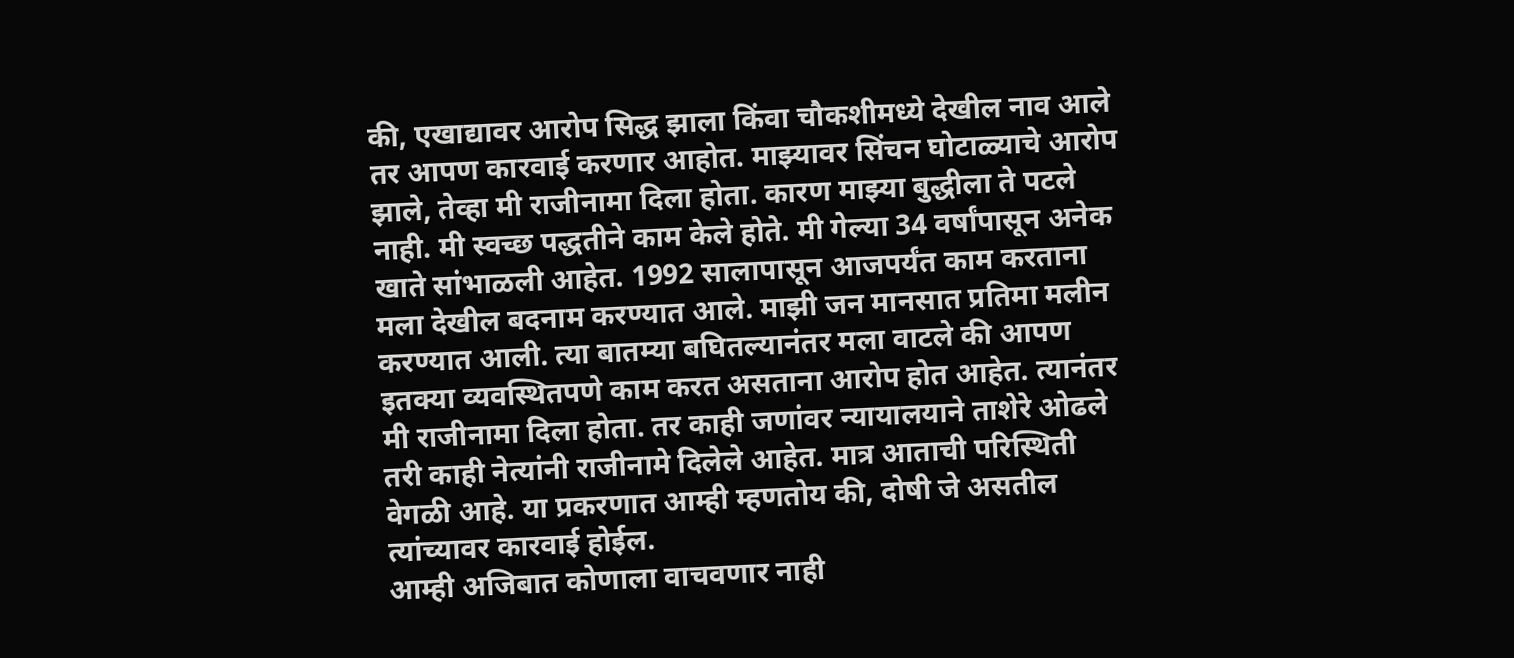की, एखाद्यावर आरोप सिद्ध झाला किंवा चौकशीमध्ये देखील नाव आले तर आपण कारवाई करणार आहोत. माझ्यावर सिंचन घोटाळ्याचे आरोप झाले, तेव्हा मी राजीनामा दिला होता. कारण माझ्या बुद्धीला ते पटले नाही. मी स्वच्छ पद्धतीने काम केले होते. मी गेल्या 34 वर्षांपासून अनेक खाते सांभाळली आहेत. 1992 सालापासून आजपर्यंत काम करताना मला देखील बदनाम करण्यात आले. माझी जन मानसात प्रतिमा मलीन करण्यात आली. त्या बातम्या बघितल्यानंतर मला वाटले की आपण इतक्या व्यवस्थितपणे काम करत असताना आरोप होत आहेत. त्यानंतर मी राजीनामा दिला होता. तर काही जणांवर न्यायालयाने ताशेरे ओढले तरी काही नेत्यांनी राजीनामे दिलेले आहेत. मात्र आताची परिस्थिती वेगळी आहे. या प्रकरणात आम्ही म्हणतोय की, दोषी जे असतील त्यांच्यावर कारवाई होईल.
आम्ही अजिबात कोणाला वाचवणार नाही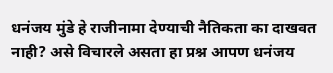धनंजय मुंडे हे राजीनामा देण्याची नैतिकता का दाखवत नाही? असे विचारले असता हा प्रश्न आपण धनंजय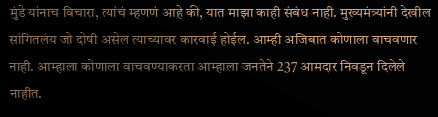मुंडे यांनाच विचारा, त्यांचं म्हणणं आहे की, यात माझा काही संबंध नाही. मुख्यमंत्र्यांनी देखील सांगितलंय जो दोषी असेल त्याच्यावर कारवाई होईल. आम्ही अजिबात कोणाला वाचवणार नाही. आम्हाला कोणाला वाचवण्याकरता आम्हाला जनतेने 237 आमदार निवडून दिलेले नाहीत.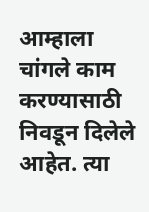आम्हाला चांगले काम करण्यासाठी निवडून दिलेले आहेत. त्या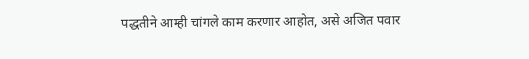पद्धतीने आम्ही चांगले काम करणार आहोत, असे अजित पवार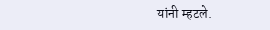यांनी म्हटले.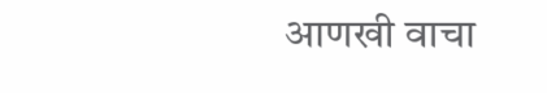आणखी वाचा